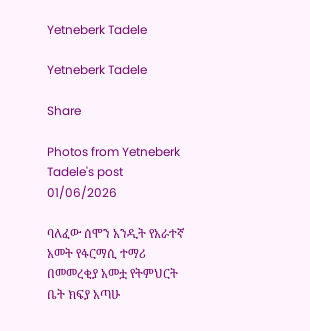Yetneberk Tadele

Yetneberk Tadele

Share

Photos from Yetneberk Tadele's post 01/06/2026

ባለፈው ሰሞን አንዲት የአራተኛ አመት የፋርማሲ ተማሪ በመመረቂያ አመቷ የትምህርት ቤት ክፍያ አጣሁ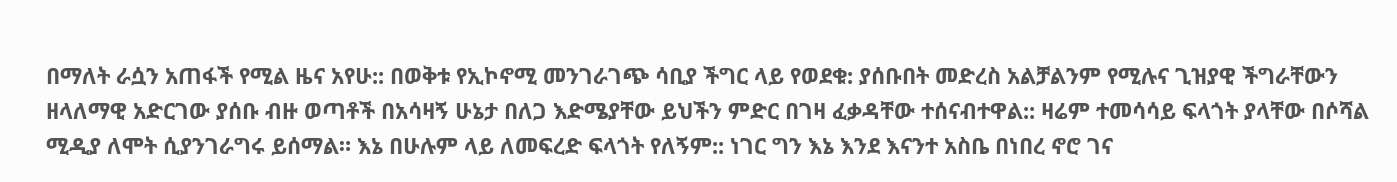በማለት ራሷን አጠፋች የሚል ዜና አየሁ:: በወቅቱ የኢኮኖሚ መንገራገጭ ሳቢያ ችግር ላይ የወደቁ: ያሰቡበት መድረስ አልቻልንም የሚሉና ጊዝያዊ ችግራቸውን ዘላለማዊ አድርገው ያሰቡ ብዙ ወጣቶች በአሳዛኝ ሁኔታ በለጋ እድሜያቸው ይህችን ምድር በገዛ ፈቃዳቸው ተሰናብተዋል:: ዛሬም ተመሳሳይ ፍላጎት ያላቸው በሶሻል ሚዲያ ለሞት ሲያንገራግሩ ይሰማል። እኔ በሁሉም ላይ ለመፍረድ ፍላጎት የለኝም:: ነገር ግን እኔ እንደ እናንተ አስቤ በነበረ ኖሮ ገና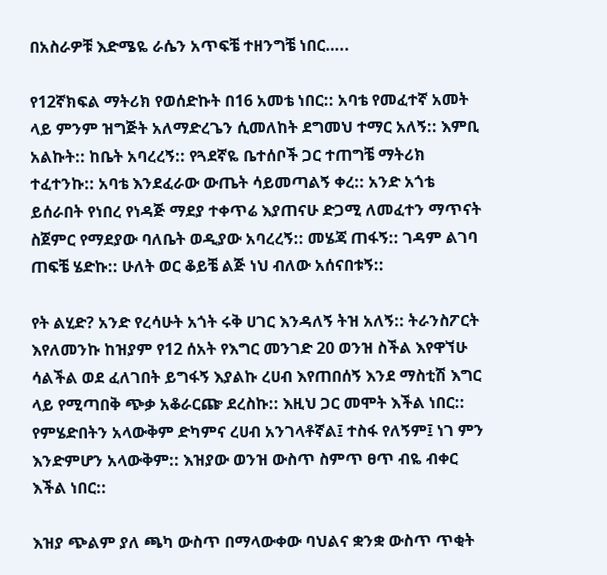በአስራዎቹ እድሜዬ ራሴን አጥፍቼ ተዘንግቼ ነበር…..

የ12ኛክፍል ማትሪክ የወሰድኩት በ16 አመቴ ነበር:: አባቴ የመፈተኛ አመት ላይ ምንም ዝግጅት አለማድረጌን ሲመለከት ደግመህ ተማር አለኝ:: እምቢ አልኩት:: ከቤት አባረረኝ:: የጓደኛዬ ቤተሰቦች ጋር ተጠግቼ ማትሪክ ተፈተንኩ:: አባቴ እንደፈራው ውጤት ሳይመጣልኝ ቀረ:: አንድ አጎቴ ይሰራበት የነበረ የነዳጅ ማደያ ተቀጥሬ እያጠናሁ ድጋሚ ለመፈተን ማጥናት ስጀምር የማደያው ባለቤት ወዲያው አባረረኝ:: መሄጃ ጠፋኝ:: ገዳም ልገባ ጠፍቼ ሄድኩ:: ሁለት ወር ቆይቼ ልጅ ነህ ብለው አሰናበቱኝ::

የት ልሂድ? አንድ የረሳሁት አጎት ሩቅ ሀገር እንዳለኝ ትዝ አለኝ:: ትራንስፖርት እየለመንኩ ከዝያም የ12 ሰአት የእግር መንገድ 20 ወንዝ ስችል እየዋኘሁ ሳልችል ወደ ፈለገበት ይግፋኝ እያልኩ ረሀብ እየጠበሰኝ እንደ ማስቲሽ እግር ላይ የሚጣበቅ ጭቃ አቆራርጬ ደረስኩ:: እዚህ ጋር መሞት እችል ነበር:: የምሄድበትን አላውቅም ድካምና ረሀብ አንገላቶኛል፤ ተስፋ የለኝም፤ ነገ ምን እንድምሆን አላውቅም:: እዝያው ወንዝ ውስጥ ስምጥ ፀጥ ብዬ ብቀር እችል ነበር::

እዝያ ጭልም ያለ ጫካ ውስጥ በማላውቀው ባህልና ቋንቋ ውስጥ ጥቂት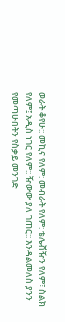ወራት ቆየሁ:: መኪና የለም: መብራት የለም: ቴሌቭዥን የለም፣ ስልክ የለም፤ አዲስ ነገር የለም:: ዥውው ያለ ገጠር:: እንዳልመለስ ያንን የመጣሁበትን የስቃይ መንገድ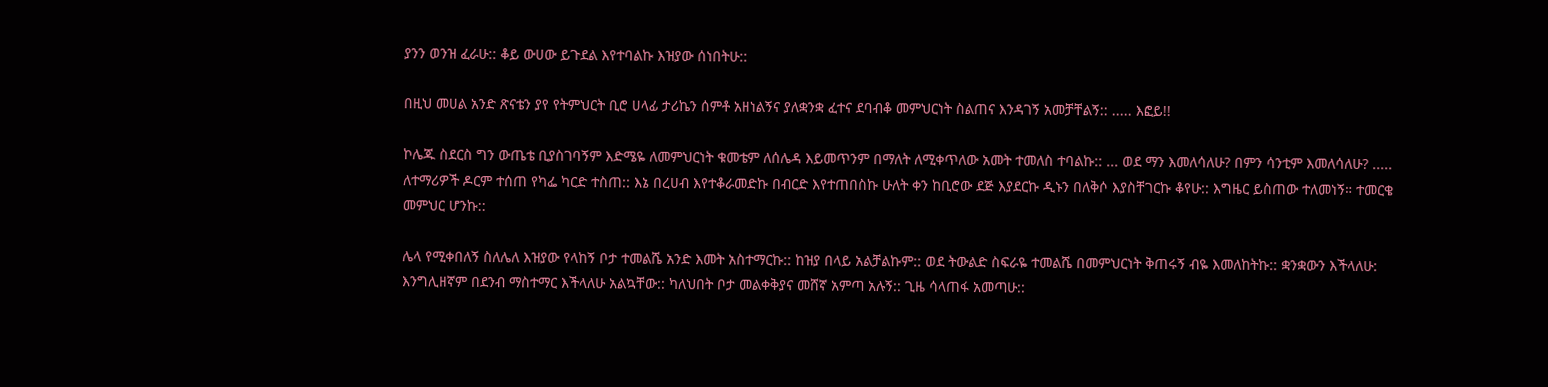ያንን ወንዝ ፈራሁ:: ቆይ ውሀው ይጉደል እየተባልኩ እዝያው ሰነበትሁ::

በዚህ መሀል አንድ ጽናቴን ያየ የትምህርት ቢሮ ሀላፊ ታሪኬን ሰምቶ አዘነልኝና ያለቋንቋ ፈተና ደባብቆ መምህርነት ስልጠና እንዳገኝ አመቻቸልኝ:: ..... እፎይ!!

ኮሌጁ ስደርስ ግን ውጤቴ ቢያስገባኝም እድሜዬ ለመምህርነት ቁመቴም ለሰሌዳ እይመጥንም በማለት ለሚቀጥለው አመት ተመለስ ተባልኩ:: ... ወደ ማን እመለሳለሁ? በምን ሳንቲም እመለሳለሁ? ..... ለተማሪዎች ዶርም ተሰጠ የካፌ ካርድ ተስጠ:: እኔ በረሀብ እየተቆራመድኩ በብርድ እየተጠበስኩ ሁለት ቀን ከቢሮው ደጅ እያደርኩ ዲኑን በለቅሶ እያስቸገርኩ ቆየሁ:: እግዜር ይስጠው ተለመነኝ። ተመርቄ መምህር ሆንኩ::

ሌላ የሚቀበለኝ ስለሌለ እዝያው የላከኝ ቦታ ተመልሼ አንድ እመት አስተማርኩ:: ከዝያ በላይ አልቻልኩም:: ወደ ትውልድ ስፍራዬ ተመልሼ በመምህርነት ቅጠሩኝ ብዬ እመለከትኩ:: ቋንቋውን እችላለሁ: እንግሊዘኛም በደንብ ማስተማር እችላለሁ አልኳቸው:: ካለህበት ቦታ መልቀቅያና መሸኛ አምጣ አሉኝ:: ጊዜ ሳላጠፋ አመጣሁ::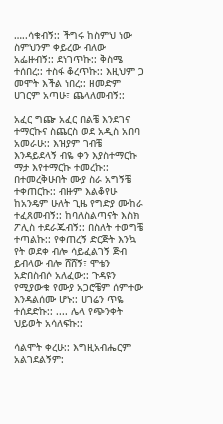…..ሳቁብኝ:: ችግሩ ከስምህ ነው ስምህንም ቀይረው ብለው አፌዙብኝ:: ደነገጥኩ:: ቅስሜ ተሰበረ:: ተስፋ ቆረጥኩ:: እዚህም ጋ መሞት እችል ነበረ:: ዘመድም ሀገርም አጣሁ፣ ጨላለመብኝ::

አፈር ግጬ አፈር በልቼ እንደገና ተማርኩና ስጨርስ ወደ አዲስ አበባ አመራሁ:: እዝያም ገብቼ እንዳይደላኝ ብዬ ቀን እያስተማርኩ ማታ እየተማርኩ ተመረኩ:: በተመረቅሁበት ሙያ ስራ አግኝቼ ተቀጠርኩ:: ብዙም እልቆየሁ ከአንዴም ሁለት ጊዜ የግድያ ሙከራ ተፈጸመብኝ:: ከባለስልጣናት እስክ ፖሊስ ተደራጁብኝ:: በስለት ተወግቼ ተጣልኩ:: የቀጠረኝ ድርጅት እንኳ የት ወደቀ ብሎ ሳይፈልገኝ ጅብ ይብላው ብሎ ሸሸኝ፣ ሞቴን አድበስብሶ አለፈው:: ጉዳዩን የሚያውቁ የሙያ አጋሮቼም ሰምተው እንዳልሰሙ ሆኑ:: ሀገሬን ጥዬ ተሰደድኩ:: .... ሌላ የጭንቀት ህይወት አሳለፍኩ::

ሳልሞት ቀረሁ:: እግዚአብሔርም አልገደልኝም: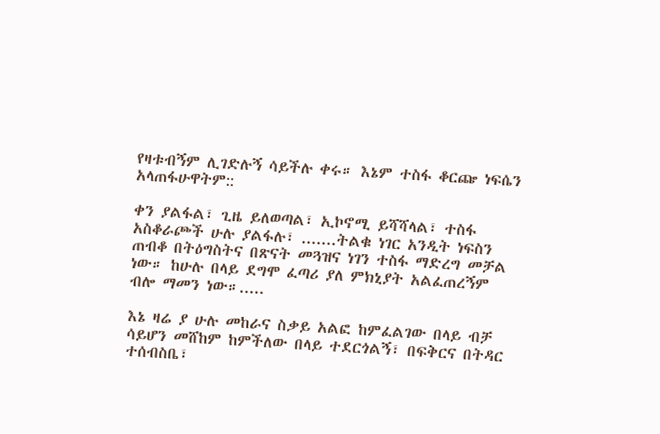የዛቱብኝም ሊገድሉኝ ሳይችሉ ቀሩ። እኔም ተስፋ ቆርጬ ነፍሴን አላጠፋሁዋትም::

ቀን ያልፋል፣ ጊዜ ይለወጣል፣ ኢኮኖሚ ይሻሻላል፣ ተስፋ አስቆራጮች ሁሉ ያልፋሉ፣ .......ትልቁ ነገር አንዲት ነፍስን ጠብቆ በትዕግስትና በጽናት መጓዝና ነገን ተስፋ ማድረግ መቻል ነው። ከሁሉ በላይ ደግሞ ፈጣሪ ያለ ምክኒያት አልፈጠረኝም ብሎ ማመን ነው።.....

እኔ ዛሬ ያ ሁሉ መከራና ስቃይ አልፎ ከምፈልገው በላይ ብቻ ሳይሆን መሸከም ከምችለው በላይ ተደርጎልኝ፣ በፍቅርና በትዳር ተሰብስቤ፣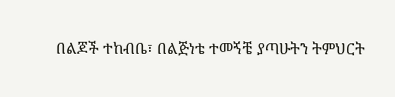በልጆች ተከብቤ፣ በልጅነቴ ተመኝቼ ያጣሁትን ትምህርት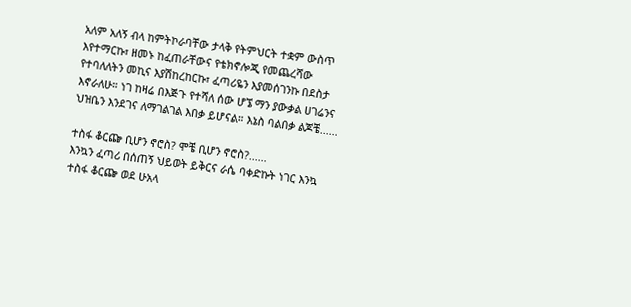አለም አለኝ ብላ ከምትኮራባቸው ታላቅ የትምህርት ተቋም ውስጥ እየተማርኩ፣ ዘመኑ ከፈጠራቸውና የቴክኖሎጂ የመጨረሻው የተባለለትን መኪና እያሽከረከርኩ፣ ፈጣሪዬን እያመሰገንኩ በደስታ እኖራለሁ። ነገ ከዛሬ በእጅጉ የተሻለ ሰው ሆኜ ማን ያውቃል ሀገሬንና ህዝቤን እንደገና ለማገልገል እበቃ ይሆናል። እኔስ ባልበቃ ልጆቼ......

ተስፋ ቆርጬ ቢሆን ኖሮስ? ሞቼ ቢሆን ኖሮስ?......
እንኳን ፈጣሪ በሰጠኝ ህይወት ይቅርና ራሴ ባቀድኩት ነገር እንኳ ተስፋ ቆርጬ ወደ ሁአላ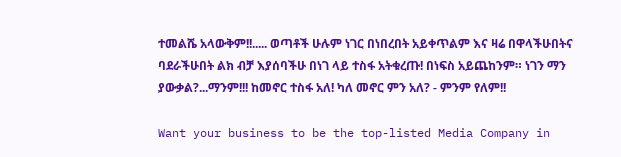ተመልሼ አላውቅም!!..... ወጣቶች ሁሉም ነገር በነበረበት አይቀጥልም እና ዛሬ በዋላችሁበትና ባደራችሁበት ልክ ብቻ እያሰባችሁ በነገ ላይ ተስፋ አትቁረጡ! በነፍስ አይጨከንም። ነገን ማን ያውቃል?...ማንም!!! ከመኖር ተስፋ አለ! ካለ መኖር ምን አለ? - ምንም የለም!!

Want your business to be the top-listed Media Company in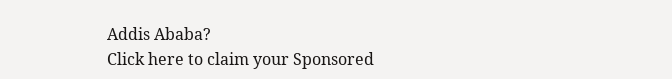Addis Ababa?
Click here to claim your Sponsored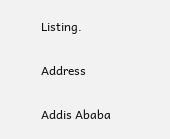Listing.

Address

Addis Ababa